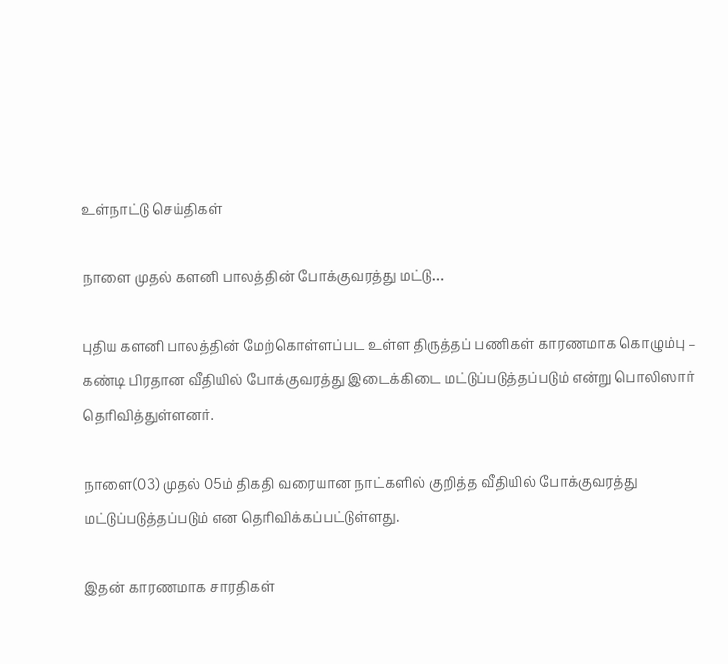உள்நாட்டு செய்திகள்

நாளை முதல் களனி பாலத்தின் போக்குவரத்து மட்டு…

புதிய களனி பாலத்தின் மேற்கொள்ளப்பட உள்ள திருத்தப் பணிகள் காரணமாக கொழும்பு – கண்டி பிரதான வீதியில் போக்குவரத்து இடைக்கிடை மட்டுப்படுத்தப்படும் என்று பொலிஸார் தெரிவித்துள்ளனர்.

நாளை(03) முதல் 05ம் திகதி வரையான நாட்களில் குறித்த வீதியில் போக்குவரத்து மட்டுப்படுத்தப்படும் என தெரிவிக்கப்பட்டுள்ளது.

இதன் காரணமாக சாரதிகள்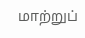மாற்றுப்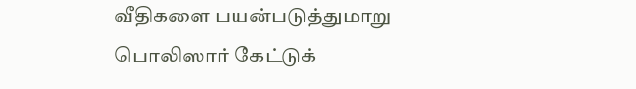வீதிகளை பயன்படுத்துமாறு பொலிஸார் கேட்டுக்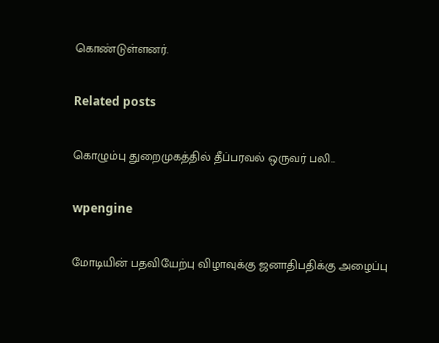கொண்டுள்ளனர்.

Related posts

கொழும்பு துறைமுகத்தில் தீப்பரவல் ஒருவர் பலி..

wpengine

மோடியின் பதவியேற்பு விழாவுக்கு ஜனாதிபதிக்கு அழைப்பு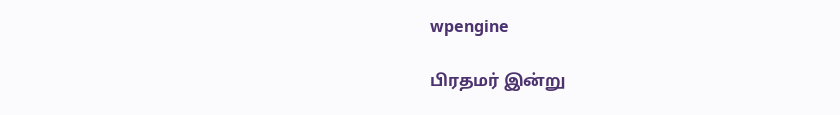wpengine

பிரதமர் இன்று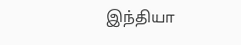இந்தியா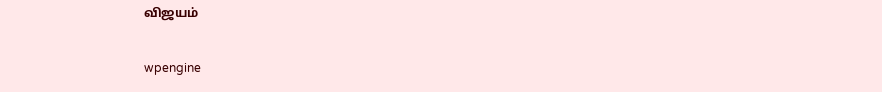விஜயம்

wpengine